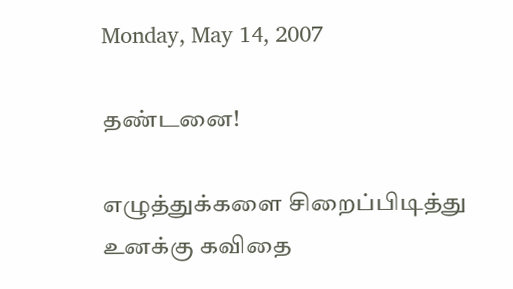Monday, May 14, 2007

தண்டனை!

எழுத்துக்களை சிறைப்பிடித்து
உனக்கு கவிதை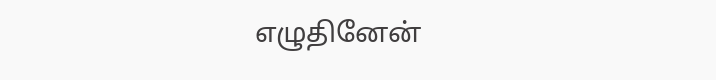எழுதினேன்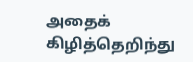அதைக் கிழித்தெறிந்து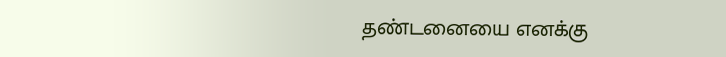தண்டனையை எனக்கு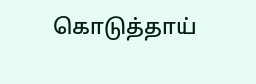கொடுத்தாய்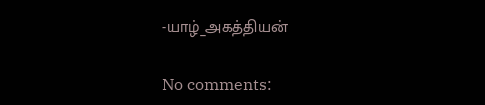-யாழ்_அகத்தியன்

No comments: